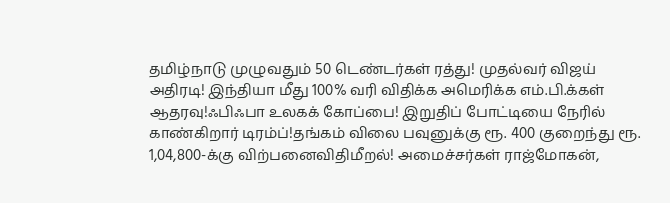தமிழ்நாடு முழுவதும் 50 டெண்டர்கள் ரத்து! முதல்வர் விஜய் அதிரடி! இந்தியா மீது 100% வரி விதிக்க அமெரிக்க எம்.பி.க்கள் ஆதரவு!ஃபிஃபா உலகக் கோப்பை! இறுதிப் போட்டியை நேரில் காண்கிறார் டிரம்ப்!தங்கம் விலை பவுனுக்கு ரூ. 400 குறைந்து ரூ. 1,04,800-க்கு விற்பனைவிதிமீறல்! அமைச்சர்கள் ராஜ்மோகன்,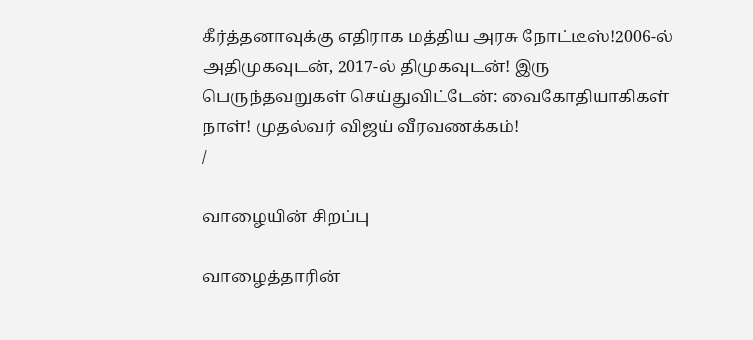கீர்த்தனாவுக்கு எதிராக மத்திய அரசு நோட்டீஸ்!2006-ல் அதிமுகவுடன், 2017-ல் திமுகவுடன்! இரு பெருந்தவறுகள் செய்துவிட்டேன்: வைகோதியாகிகள் நாள்! முதல்வர் விஜய் வீரவணக்கம்!
/

வாழையின் சிறப்பு

வாழைத்தாரின்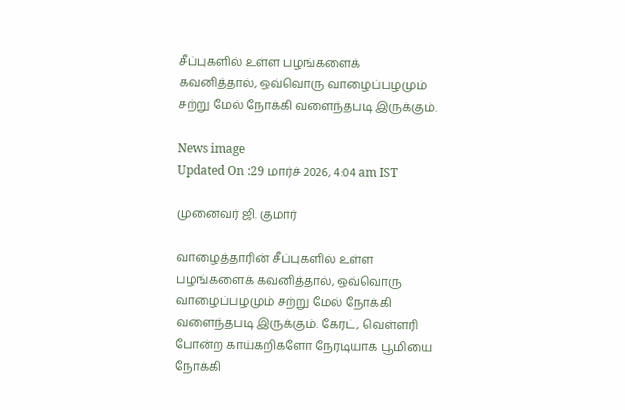சீப்புகளில் உள்ள பழங்களைக் கவனித்தால், ஒவ்வொரு வாழைப்பழமும் சற்று மேல் நோக்கி வளைந்தபடி இருக்கும்.

News image
Updated On :29 மார்ச் 2026, 4:04 am IST

முனைவர் ஜி. குமார்

வாழைத்தாரின் சீப்புகளில் உள்ள பழங்களைக் கவனித்தால், ஒவ்வொரு வாழைப்பழமும் சற்று மேல் நோக்கி வளைந்தபடி இருக்கும். கேரட், வெள்ளரி போன்ற காய்கறிகளோ நேரடியாக பூமியை நோக்கி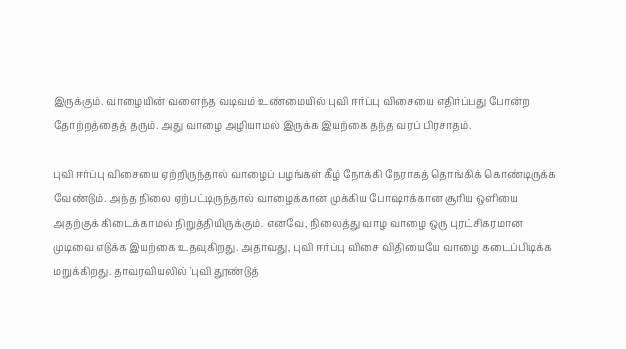இருக்கும். வாழையின் வளைந்த வடிவம் உண்மையில் புவி ஈர்ப்பு விசையை எதிர்ப்பது போன்ற தோற்றத்தைத் தரும். அது வாழை அழியாமல் இருக்க இயற்கை தந்த வரப் பிரசாதம்.

புவி ஈர்ப்பு விசையை ஏற்றிருந்தால் வாழைப் பழங்கள் கீழ் நோக்கி நேராகத் தொங்கிக் கொண்டிருக்க வேண்டும். அந்த நிலை ஏற்பட்டிருந்தால் வாழைக்கான முக்கிய போஷாக்கான சூரிய ஒளியை அதற்குக் கிடைக்காமல் நிறுத்தியிருக்கும். எனவே, நிலைத்து வாழ வாழை ஒரு புரட்சிகரமான முடிவை எடுக்க இயற்கை உதவுகிறது. அதாவது, புவி ஈர்ப்பு விசை விதியையே வாழை கடைப்பிடிக்க மறுக்கிறது. தாவரவியலில் 'புவி தூண்டுத்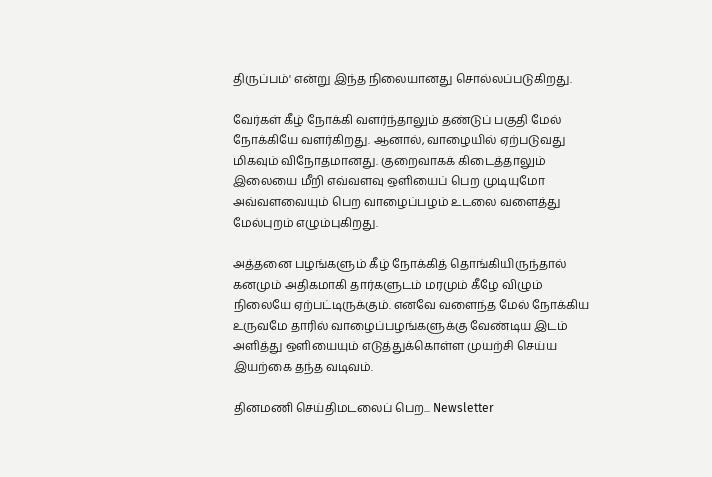திருப்பம்' என்று இந்த நிலையானது சொல்லப்படுகிறது.

வேர்கள் கீழ் நோக்கி வளர்ந்தாலும் தண்டுப் பகுதி மேல் நோக்கியே வளர்கிறது. ஆனால், வாழையில் ஏற்படுவது மிகவும் விநோதமானது. குறைவாகக் கிடைத்தாலும் இலையை மீறி எவ்வளவு ஒளியைப் பெற முடியுமோ அவ்வளவையும் பெற வாழைப்பழம் உடலை வளைத்து மேல்புறம் எழும்புகிறது.

அத்தனை பழங்களும் கீழ் நோக்கித் தொங்கியிருந்தால் கனமும் அதிகமாகி தார்களுடம் மரமும் கீழே விழும் நிலையே ஏற்பட்டிருக்கும். எனவே வளைந்த மேல் நோக்கிய உருவமே தாரில் வாழைப்பழங்களுக்கு வேண்டிய இடம் அளித்து ஒளியையும் எடுத்துக்கொள்ள முயற்சி செய்ய இயற்கை தந்த வடிவம்.

தினமணி செய்திமடலைப் பெற... Newsletter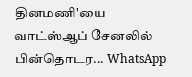தினமணி'யை வாட்ஸ்ஆப் சேனலில் பின்தொடர... WhatsApp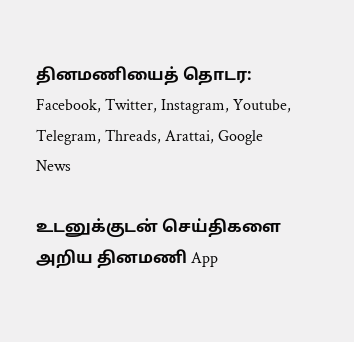தினமணியைத் தொடர: Facebook, Twitter, Instagram, Youtube, Telegram, Threads, Arattai, Google News

உடனுக்குடன் செய்திகளை அறிய தினமணி App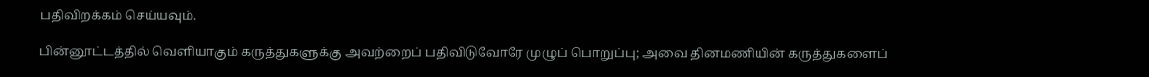பதிவிறக்கம் செய்யவும்.

பின்னூட்டத்தில் வெளியாகும் கருத்துகளுக்கு அவற்றைப் பதிவிடுவோரே முழுப் பொறுப்பு; அவை தினமணியின் கருத்துகளைப்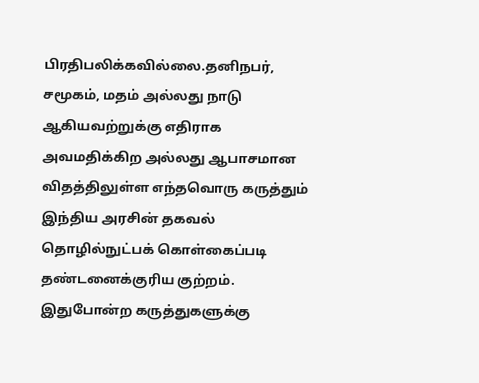பிரதிபலிக்கவில்லை.தனிநபர், சமூகம், மதம் அல்லது நாடு ஆகியவற்றுக்கு எதிராக அவமதிக்கிற அல்லது ஆபாசமான விதத்திலுள்ள எந்தவொரு கருத்தும் இந்திய அரசின் தகவல் தொழில்நுட்பக் கொள்கைப்படி தண்டனைக்குரிய குற்றம். இதுபோன்ற கருத்துகளுக்கு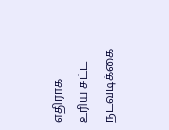எதிராக உரிய சட்ட நடவடிக்கை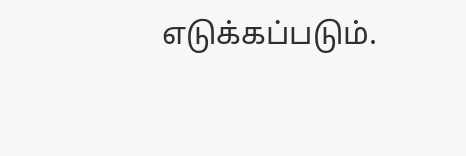எடுக்கப்படும்.